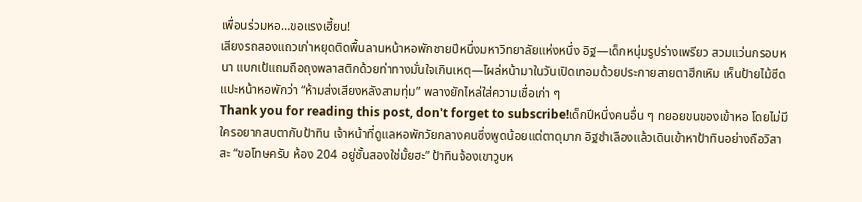เพื่อนร่วมหอ…ขอแรงเฮี้ยน!
เสียงรถสองแถวเก่าหยุดติดพื้นลานหน้าหอพักชายปีหนึ่งมหาวิทยาลัยแห่งหนึ่ง อิฐ—เด็กหนุ่มรูปร่างเพรียว สวมแว่นกรอบหนา แบกเป้แถมถือถุงพลาสติกด้วยท่าทางมั่นใจเกินเหตุ—โผล่หน้ามาในวันเปิดเทอมด้วยประกายสายตาฮึกเหิม เห็นป้ายไม้ซีดแปะหน้าหอพักว่า “ห้ามส่งเสียงหลังสามทุ่ม” พลางยักไหล่ใส่ความเชื่อเก่า ๆ
Thank you for reading this post, don't forget to subscribe!เด็กปีหนึ่งคนอื่น ๆ ทยอยขนของเข้าหอ โดยไม่มีใครอยากสบตากับป้าทิน เจ้าหน้าที่ดูแลหอพักวัยกลางคนซึ่งพูดน้อยแต่ตาดุมาก อิฐชำเลืองแล้วเดินเข้าหาป้าทินอย่างถือวิสาสะ “ขอโทษครับ ห้อง 204 อยู่ชั้นสองใช่มั้ยฮะ” ป้าทินจ้องเขาวูบห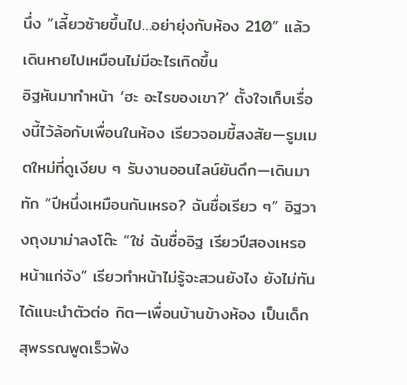นึ่ง “เลี้ยวซ้ายขึ้นไป…อย่ายุ่งกับห้อง 210” แล้วเดินหายไปเหมือนไม่มีอะไรเกิดขึ้น
อิฐหันมาทำหน้า ‘ฮะ อะไรของเขา?’ ตั้งใจเก็บเรื่องนี้ไว้ล้อกับเพื่อนในห้อง เรียวจอมขี้สงสัย—รูมเมตใหม่ที่ดูเงียบ ๆ รับงานออนไลน์ยันดึก—เดินมาทัก “ปีหนึ่งเหมือนกันเหรอ? ฉันชื่อเรียว ๆ” อิฐวางถุงมาม่าลงโต๊ะ “ใช่ ฉันชื่ออิฐ เรียวปีสองเหรอ หน้าแก่จัง” เรียวทำหน้าไม่รู้จะสวนยังไง ยังไม่ทันได้แนะนำตัวต่อ กิต—เพื่อนบ้านข้างห้อง เป็นเด็กสุพรรณพูดเร็วฟัง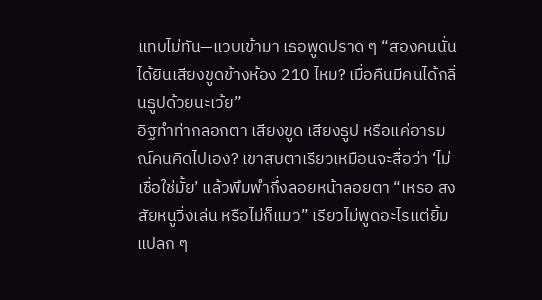แทบไม่ทัน—แวบเข้ามา เธอพูดปราด ๆ “สองคนนั่นได้ยินเสียงขูดข้างห้อง 210 ไหม? เมื่อคืนมีคนได้กลิ่นธูปด้วยนะเว้ย”
อิฐทำท่ากลอกตา เสียงขูด เสียงธูป หรือแค่อารมณ์คนคิดไปเอง? เขาสบตาเรียวเหมือนจะสื่อว่า ‘ไม่เชื่อใช่มั้ย’ แล้วพึมพำกึ่งลอยหน้าลอยตา “เหรอ สงสัยหนูวิ่งเล่น หรือไม่ก็แมว” เรียวไม่พูดอะไรแต่ยิ้มแปลก ๆ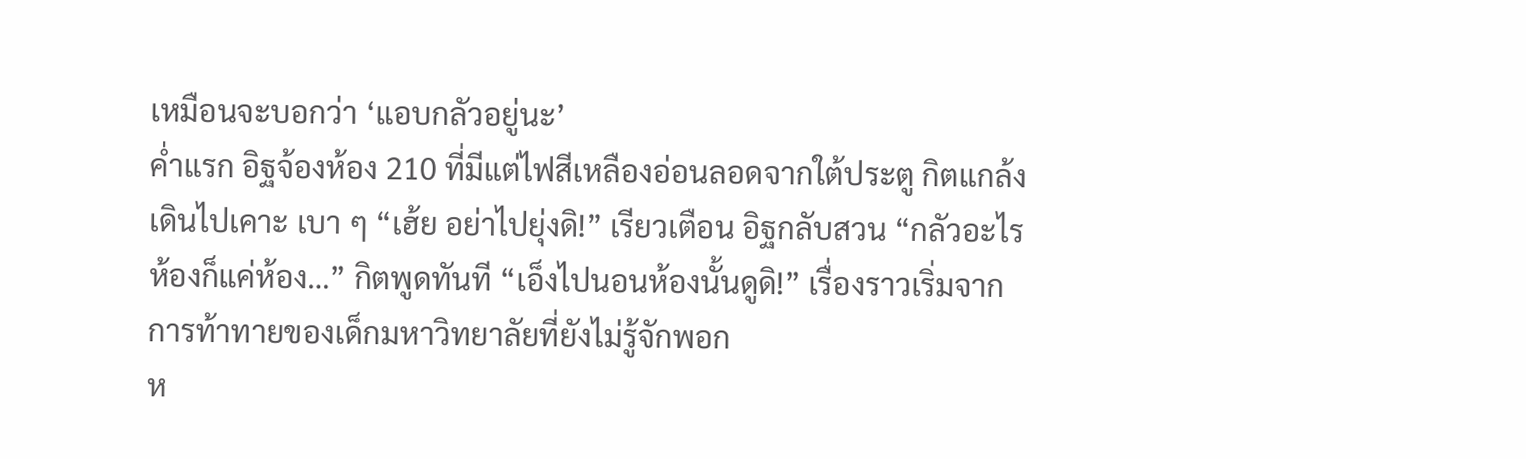เหมือนจะบอกว่า ‘แอบกลัวอยู่นะ’
ค่ำแรก อิฐจ้องห้อง 210 ที่มีแต่ไฟสีเหลืองอ่อนลอดจากใต้ประตู กิตแกล้งเดินไปเคาะ เบา ๆ “เฮ้ย อย่าไปยุ่งดิ!” เรียวเตือน อิฐกลับสวน “กลัวอะไร ห้องก็แค่ห้อง…” กิตพูดทันที “เอ็งไปนอนห้องนั้นดูดิ!” เรื่องราวเริ่มจากการท้าทายของเด็กมหาวิทยาลัยที่ยังไม่รู้จักพอก
ห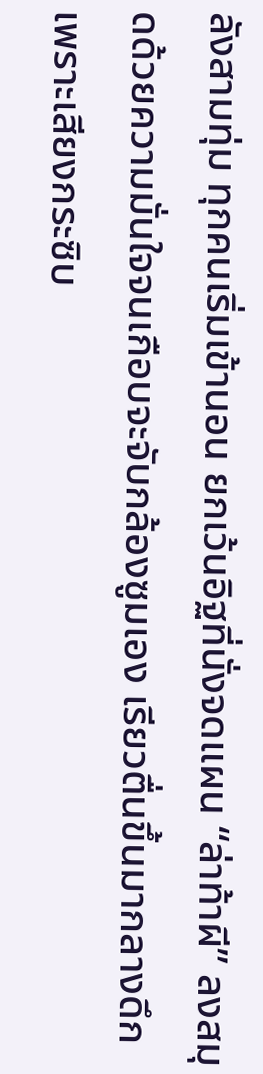ลังสามทุ่ม ทุกคนเริ่มเข้านอน ยกเว้นอิฐที่นั่งจดแผน “ล่าท้าผี” ลงสมุดด้วยความมั่นใจจนเกือบจะจับกล้องซูมเอง เรียวตื่นขึ้นมากลางดึกเพราะเสียงกระซิบ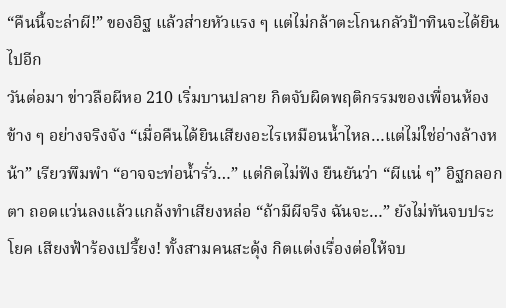“คืนนี้จะล่าผี!” ของอิฐ แล้วส่ายหัวแรง ๆ แต่ไม่กล้าตะโกนกลัวป้าทินจะได้ยินไปอีก
วันต่อมา ข่าวลือผีหอ 210 เริ่มบานปลาย กิตจับผิดพฤติกรรมของเพื่อนห้องข้าง ๆ อย่างจริงจัง “เมื่อคืนได้ยินเสียงอะไรเหมือนน้ำไหล…แต่ไม่ใช่อ่างล้างหน้า” เรียวพึมพำ “อาจจะท่อน้ำรั่ว…” แต่กิตไม่ฟัง ยืนยันว่า “ผีแน่ ๆ” อิฐกลอกตา ถอดแว่นลงแล้วแกล้งทำเสียงหล่อ “ถ้ามีผีจริง ฉันจะ…” ยังไม่ทันจบประโยค เสียงฟ้าร้องเปรี้ยง! ทั้งสามคนสะดุ้ง กิตแต่งเรื่องต่อให้จบ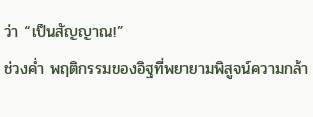ว่า “เป็นสัญญาณ!”
ช่วงค่ำ พฤติกรรมของอิฐที่พยายามพิสูจน์ความกล้า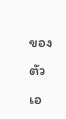ของตัวเอ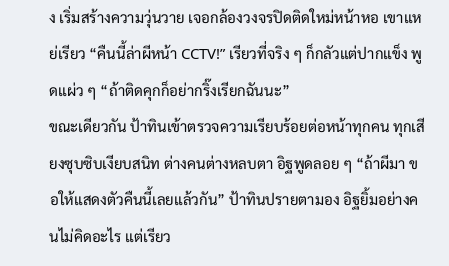ง เริ่มสร้างความวุ่นวาย เจอกล้องวงจรปิดติดใหม่หน้าหอ เขาแหย่เรียว “คืนนี้ล่าผีหน้า CCTV!” เรียวที่จริง ๆ ก็กลัวแต่ปากแข็ง พูดแผ่ว ๆ “ถ้าติดคุกก็อย่ากริ๊งเรียกฉันนะ”
ขณะเดียวกัน ป้าทินเข้าตรวจความเรียบร้อยต่อหน้าทุกคน ทุกเสียงซุบซิบเงียบสนิท ต่างคนต่างหลบตา อิฐพูดลอย ๆ “ถ้าผีมา ขอให้แสดงตัวคืนนี้เลยแล้วกัน” ป้าทินปรายตามอง อิฐยิ้มอย่างคนไม่คิดอะไร แต่เรียว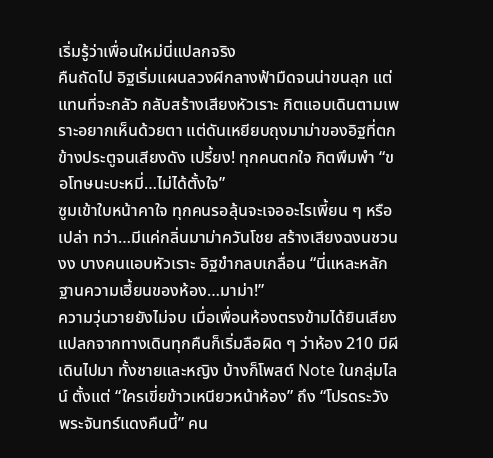เริ่มรู้ว่าเพื่อนใหม่นี่แปลกจริง
คืนถัดไป อิฐเริ่มแผนลวงผีกลางฟ้ามืดจนน่าขนลุก แต่แทนที่จะกลัว กลับสร้างเสียงหัวเราะ กิตแอบเดินตามเพราะอยากเห็นด้วยตา แต่ดันเหยียบถุงมาม่าของอิฐที่ตกข้างประตูจนเสียงดัง เปรี้ยง! ทุกคนตกใจ กิตพึมพำ “ขอโทษนะบะหมี่…ไม่ได้ตั้งใจ”
ซูมเข้าใบหน้าคาใจ ทุกคนรอลุ้นจะเจออะไรเพี้ยน ๆ หรือเปล่า ทว่า…มีแค่กลิ่นมาม่าควันโชย สร้างเสียงฉงนชวนงง บางคนแอบหัวเราะ อิฐขำกลบเกลื่อน “นี่แหละหลักฐานความเฮี้ยนของห้อง…มาม่า!”
ความวุ่นวายยังไม่จบ เมื่อเพื่อนห้องตรงข้ามได้ยินเสียงแปลกจากทางเดินทุกคืนก็เริ่มลือผิด ๆ ว่าห้อง 210 มีผีเดินไปมา ทั้งชายและหญิง บ้างก็โพสต์ Note ในกลุ่มไลน์ ตั้งแต่ “ใครเขี่ยข้าวเหนียวหน้าห้อง” ถึง “โปรดระวัง พระจันทร์แดงคืนนี้” คน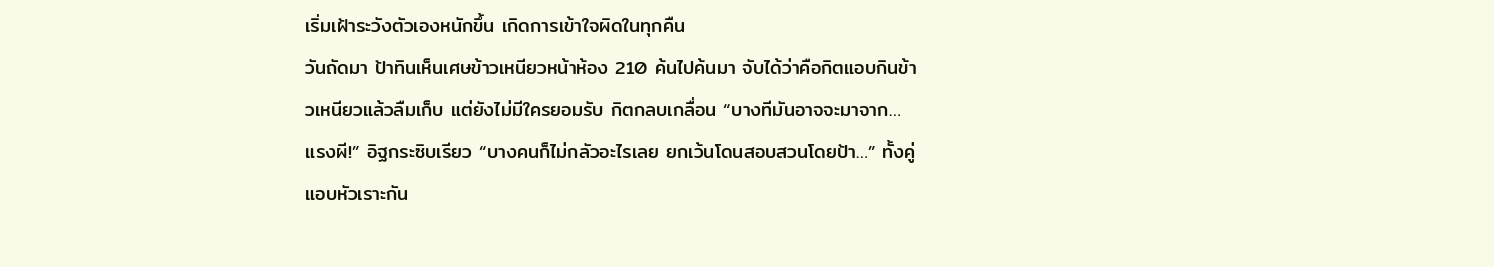เริ่มเฝ้าระวังตัวเองหนักขึ้น เกิดการเข้าใจผิดในทุกคืน
วันถัดมา ป้าทินเห็นเศษข้าวเหนียวหน้าห้อง 210 ค้นไปค้นมา จับได้ว่าคือกิตแอบกินข้าวเหนียวแล้วลืมเก็บ แต่ยังไม่มีใครยอมรับ กิตกลบเกลื่อน “บางทีมันอาจจะมาจาก…แรงผี!” อิฐกระซิบเรียว “บางคนก็ไม่กลัวอะไรเลย ยกเว้นโดนสอบสวนโดยป้า…” ทั้งคู่แอบหัวเราะกัน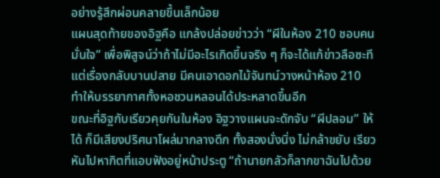อย่างรู้สึกผ่อนคลายขึ้นเล็กน้อย
แผนสุดท้ายของอิฐคือ แกล้งปล่อยข่าวว่า “ผีในห้อง 210 ชอบคนมั่นใจ” เพื่อพิสูจน์ว่าถ้าไม่มีอะไรเกิดขึ้นจริง ๆ ก็จะได้แก้ข่าวลือซะที แต่เรื่องกลับบานปลาย มีคนเอาดอกไม้จันทน์วางหน้าห้อง 210 ทำให้บรรยากาศทั้งหอชวนหลอนได้ประหลาดขึ้นอีก
ขณะที่อิฐกับเรียวคุยกันในห้อง อิฐวางแผนจะดักจับ “ผีปลอม” ให้ได้ ก็มีเสียงปริศนาโผล่มากลางดึก ทั้งสองนั่งนิ่ง ไม่กล้าขยับ เรียวหันไปหากิตที่แอบฟังอยู่หน้าประตู “ถ้านายกลัวก็ลากขาฉันไปด้วย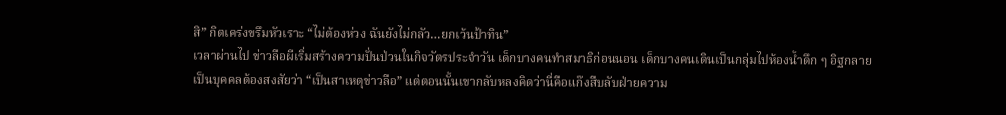สิ” กิตเคร่งขรึมหัวเราะ “ไม่ต้องห่วง ฉันยังไม่กลัว…ยกเว้นป้าทิน”
เวลาผ่านไป ข่าวลือผีเริ่มสร้างความปั่นป่วนในกิจวัตรประจำวัน เด็กบางคนทำสมาธิก่อนนอน เด็กบางคนเดินเป็นกลุ่มไปห้องน้ำดึก ๆ อิฐกลายเป็นบุคคลต้องสงสัยว่า “เป็นสาเหตุข่าวลือ” แต่ตอนนั้นเขากลับหลงคิดว่านี่คือแก๊งสืบลับฝ่ายความ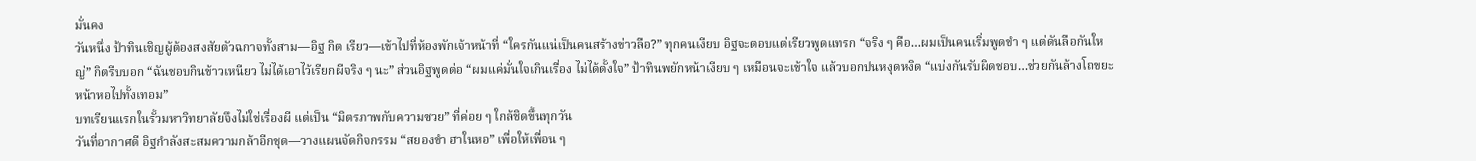มั่นคง
วันหนึ่ง ป้าทินเชิญผู้ต้องสงสัยตัวฉกาจทั้งสาม—อิฐ กิต เรียว—เข้าไปที่ห้องพักเจ้าหน้าที่ “ใครกันแน่เป็นคนสร้างข่าวลือ?” ทุกคนเงียบ อิฐจะตอบแต่เรียวพูดแทรก “จริง ๆ คือ…ผมเป็นคนเริ่มพูดขำ ๆ แต่ดันลือกันใหญ่” กิตรีบบอก “ฉันชอบกินข้าวเหนียว ไม่ได้เอาไว้เรียกผีจริง ๆ นะ” ส่วนอิฐพูดต่อ “ผมแค่มั่นใจเกินเรื่อง ไม่ได้ตั้งใจ” ป้าทินพยักหน้าเงียบ ๆ เหมือนจะเข้าใจ แล้วบอกปนหงุดหงิด “แบ่งกันรับผิดชอบ…ช่วยกันล้างโถขยะหน้าหอไปทั้งเทอม”
บทเรียนแรกในรั้วมหาวิทยาลัยจึงไม่ใช่เรื่องผี แต่เป็น “มิตรภาพกับความซวย” ที่ค่อย ๆ ใกล้ชิดขึ้นทุกวัน
วันที่อากาศดี อิฐกำลังสะสมความกล้าอีกชุด—วางแผนจัดกิจกรรม “สยองขำ ฮาในหอ” เพื่อให้เพื่อน ๆ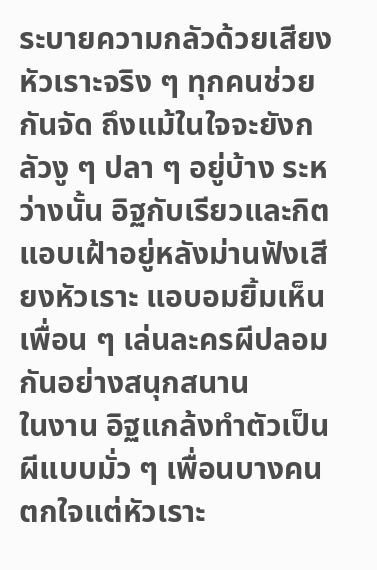ระบายความกลัวด้วยเสียงหัวเราะจริง ๆ ทุกคนช่วยกันจัด ถึงแม้ในใจจะยังกลัวงู ๆ ปลา ๆ อยู่บ้าง ระหว่างนั้น อิฐกับเรียวและกิตแอบเฝ้าอยู่หลังม่านฟังเสียงหัวเราะ แอบอมยิ้มเห็นเพื่อน ๆ เล่นละครผีปลอมกันอย่างสนุกสนาน
ในงาน อิฐแกล้งทำตัวเป็นผีแบบมั่ว ๆ เพื่อนบางคนตกใจแต่หัวเราะ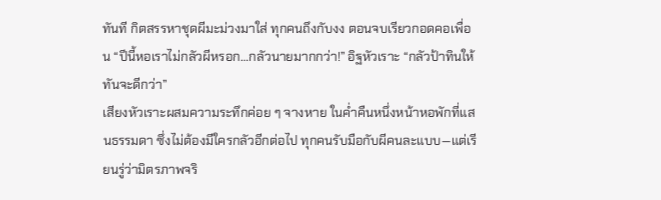ทันที กิตสรรหาชุดผีมะม่วงมาใส่ ทุกคนถึงกับงง ตอนจบเรียวกอดคอเพื่อน “ปีนี้หอเราไม่กลัวผีหรอก…กลัวนายมากกว่า!” อิฐหัวเราะ “กลัวป้าทินให้ทันจะดีกว่า”
เสียงหัวเราะผสมความระทึกค่อย ๆ จางหาย ในค่ำคืนหนึ่งหน้าหอพักที่แสนธรรมดา ซึ่งไม่ต้องมีใครกลัวอีกต่อไป ทุกคนรับมือกับผีคนละแบบ—แต่เรียนรู่ว่ามิตรภาพจริ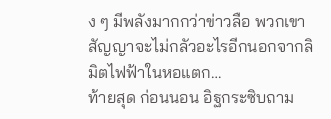ง ๆ มีพลังมากกว่าข่าวลือ พวกเขาสัญญาจะไม่กลัวอะไรอีกนอกจากลิมิตไฟฟ้าในหอแตก…
ท้ายสุด ก่อนนอน อิฐกระซิบถาม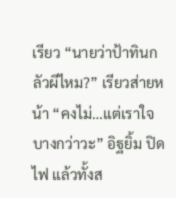เรียว “นายว่าป้าทินกลัวผีไหม?” เรียวส่ายหน้า “คงไม่…แต่เราใจบางกว่าวะ” อิฐยิ้ม ปิดไฟ แล้วทั้งส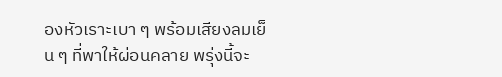องหัวเราะเบา ๆ พร้อมเสียงลมเย็น ๆ ที่พาให้ผ่อนคลาย พรุ่งนี้จะ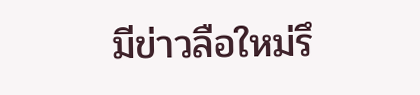มีข่าวลือใหม่รึ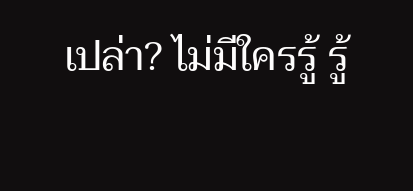เปล่า? ไม่มีใครรู้ รู้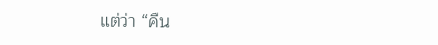แต่ว่า “คืน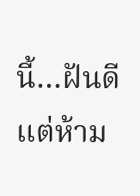นี้…ฝันดีแต่ห้าม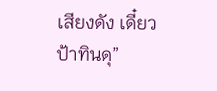เสียงดัง เดี๋ยวป้าทินดุ”